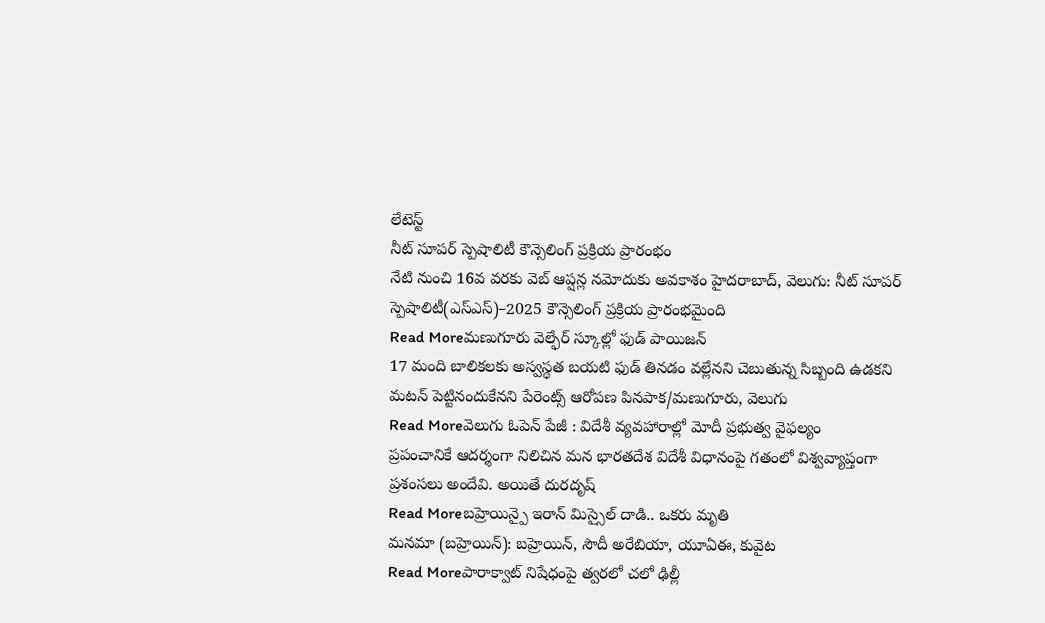లేటెస్ట్
నీట్ సూపర్ స్పెషాలిటీ కౌన్సెలింగ్ ప్రక్రియ ప్రారంభం
నేటి నుంచి 16వ వరకు వెబ్ ఆప్షన్ల నమోదుకు అవకాశం హైదరాబాద్, వెలుగు: నీట్ సూపర్ స్పెషాలిటీ(ఎస్ఎస్)–2025 కౌన్సెలింగ్ ప్రక్రియ ప్రారంభమైంది
Read Moreమణుగూరు వెల్ఫేర్ స్కూల్లో ఫుడ్ పాయిజన్
17 మంది బాలికలకు అస్వస్థత బయటి ఫుడ్ తినడం వల్లేనని చెబుతున్న సిబ్బంది ఉడకని మటన్ పెట్టినందుకేనని పేరెంట్స్ ఆరోపణ పినపాక/మణుగూరు, వెలుగు
Read Moreవెలుగు ఓపెన్ పేజీ : విదేశీ వ్యవహారాల్లో మోదీ ప్రభుత్వ వైఫల్యం
ప్రపంచానికే ఆదర్శంగా నిలిచిన మన భారతదేశ విదేశీ విధానంపై గతంలో విశ్వవ్యాప్తంగా ప్రశంసలు అందేవి. అయితే దురదృష్
Read Moreబహ్రెయిన్పై ఇరాన్ మిస్సైల్ దాడి.. ఒకరు మృతి
మనమా (బహ్రెయిన్): బహ్రెయిన్, సౌదీ అరేబియా, యూఏఈ, కువైట
Read Moreపారాక్వాట్ నిషేధంపై త్వరలో చలో ఢిల్లీ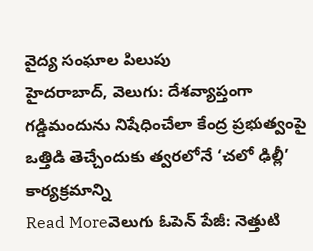వైద్య సంఘాల పిలుపు
హైదరాబాద్, వెలుగు: దేశవ్యాప్తంగా గడ్డిమందును నిషేధించేలా కేంద్ర ప్రభుత్వంపై ఒత్తిడి తెచ్చేందుకు త్వరలోనే ‘చలో ఢిల్లీ’ కార్యక్రమాన్ని
Read Moreవెలుగు ఓపెన్ పేజీ: నెత్తుటి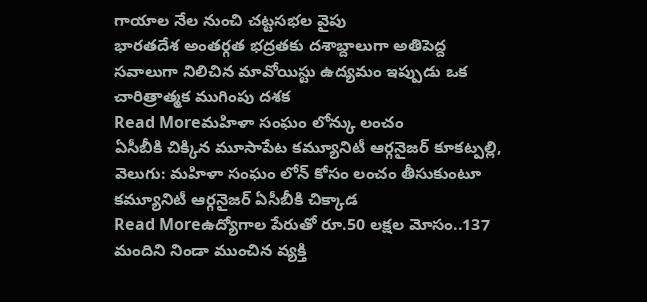గాయాల నేల నుంచి చట్టసభల వైపు
భారతదేశ అంతర్గత భద్రతకు దశాబ్దాలుగా అతిపెద్ద సవాలుగా నిలిచిన మావోయిస్టు ఉద్యమం ఇప్పుడు ఒక చారిత్రాత్మక ముగింపు దశక
Read Moreమహిళా సంఘం లోన్కు లంచం
ఏసీబీకి చిక్కిన మూసాపేట కమ్యూనిటీ ఆర్గనైజర్ కూకట్పల్లి, వెలుగు: మహిళా సంఘం లోన్ కోసం లంచం తీసుకుంటూ కమ్యూనిటీ ఆర్గనైజర్ ఏసీబీకి చిక్కాడ
Read Moreఉద్యోగాల పేరుతో రూ.50 లక్షల మోసం..137 మందిని నిండా ముంచిన వ్యక్తి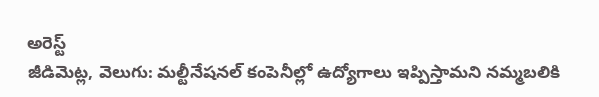అరెస్ట్
జీడిమెట్ల, వెలుగు: మల్టీనేషనల్ కంపెనీల్లో ఉద్యోగాలు ఇప్పిస్తామని నమ్మబలికి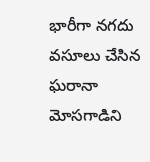భారీగా నగదు వసూలు చేసిన ఘరానా మోసగాడిని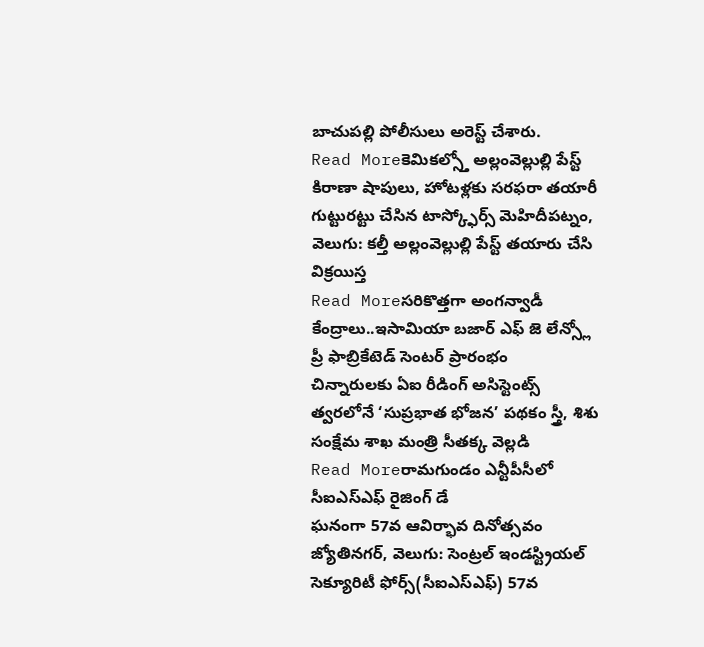బాచుపల్లి పోలీసులు అరెస్ట్ చేశారు.
Read Moreకెమికల్స్తో అల్లంవెల్లుల్లి పేస్ట్
కిరాణా షాపులు, హోటళ్లకు సరఫరా తయారీ గుట్టురట్టు చేసిన టాస్క్ఫోర్స్ మెహిదీపట్నం, వెలుగు: కల్తీ అల్లంవెల్లుల్లి పేస్ట్ తయారు చేసి విక్రయిస్త
Read Moreసరికొత్తగా అంగన్వాడీ కేంద్రాలు..ఇసామియా బజార్ ఎఫ్ జె లేన్స్లో ప్రీ ఫాబ్రికేటెడ్ సెంటర్ ప్రారంభం
చిన్నారులకు ఏఐ రీడింగ్ అసిస్టెంట్స్ త్వరలోనే ‘సుప్రభాత భోజన’ పథకం స్త్రీ, శిశు సంక్షేమ శాఖ మంత్రి సీతక్క వెల్లడి
Read Moreరామగుండం ఎన్టీపీసీలో సీఐఎస్ఎఫ్ రైజింగ్ డే
ఘనంగా 57వ ఆవిర్భావ దినోత్సవం జ్యోతినగర్, వెలుగు: సెంట్రల్ ఇండస్ట్రియల్ సెక్యూరిటీ ఫోర్స్(సీఐఎస్ఎఫ్) 57వ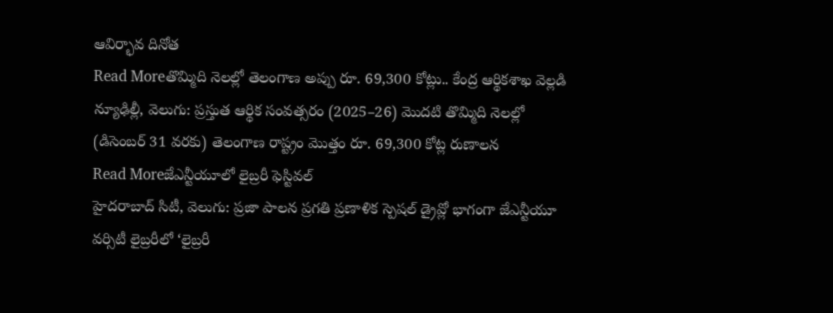ఆవిర్భావ దినోత
Read Moreతొమ్మిది నెలల్లో తెలంగాణ అప్పు రూ. 69,300 కోట్లు.. కేంద్ర ఆర్థికశాఖ వెల్లడి
న్యూఢిల్లీ, వెలుగు: ప్రస్తుత ఆర్థిక సంవత్సరం (2025–26) మొదటి తొమ్మిది నెలల్లో (డిసెంబర్ 31 వరకు) తెలంగాణ రాష్ట్రం మొత్తం రూ. 69,300 కోట్ల రుణాలన
Read Moreజేఎన్టీయూలో లైబ్రరీ ఫెస్టివల్
హైదరాబాద్ సిటీ, వెలుగు: ప్రజా పాలన ప్రగతి ప్రణాళిక స్పెషల్ డ్రైవ్లో భాగంగా జేఎన్టీయూ వర్సిటీ లైబ్రరీలో ‘లైబ్రరీ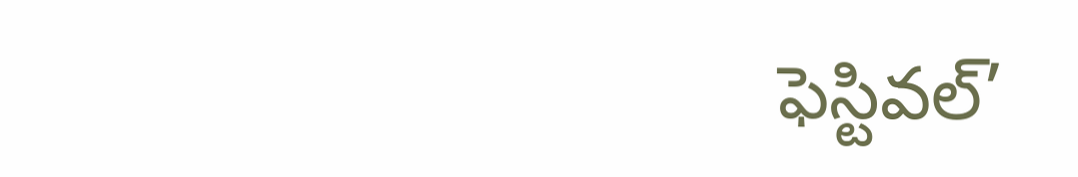ఫెస్టివల్’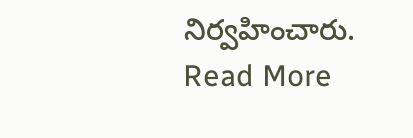నిర్వహించారు.
Read More